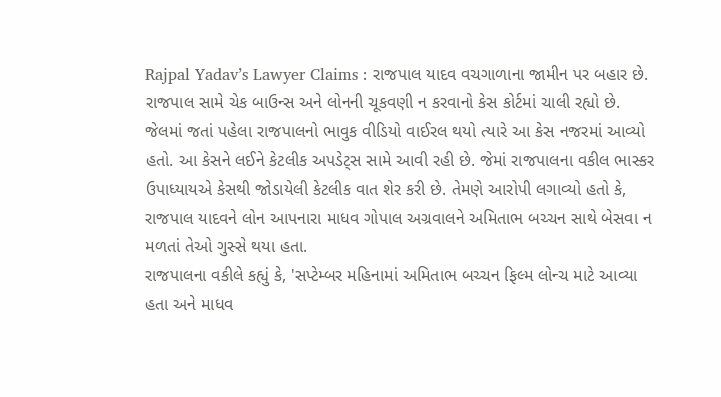Rajpal Yadav’s Lawyer Claims : રાજપાલ યાદવ વચગાળાના જામીન પર બહાર છે. રાજપાલ સામે ચેક બાઉન્સ અને લોનની ચૂકવણી ન કરવાનો કેસ કોર્ટમાં ચાલી રહ્યો છે. જેલમાં જતાં પહેલા રાજપાલનો ભાવુક વીડિયો વાઈરલ થયો ત્યારે આ કેસ નજરમાં આવ્યો હતો. આ કેસને લઈને કેટલીક અપડેટ્સ સામે આવી રહી છે. જેમાં રાજપાલના વકીલ ભાસ્કર ઉપાધ્યાયએ કેસથી જોડાયેલી કેટલીક વાત શેર કરી છે. તેમણે આરોપી લગાવ્યો હતો કે, રાજપાલ યાદવને લોન આપનારા માધવ ગોપાલ અગ્રવાલને અમિતાભ બચ્ચન સાથે બેસવા ન મળતાં તેઓ ગુસ્સે થયા હતા.
રાજપાલના વકીલે કહ્યું કે, 'સપ્ટેમ્બર મહિનામાં અમિતાભ બચ્ચન ફિલ્મ લોન્ચ માટે આવ્યા હતા અને માધવ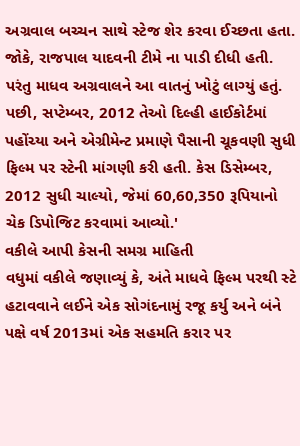અગ્રવાલ બચ્ચન સાથે સ્ટેજ શેર કરવા ઈચ્છતા હતા. જોકે, રાજપાલ યાદવની ટીમે ના પાડી દીધી હતી. પરંતુ માધવ અગ્રવાલને આ વાતનું ખોટું લાગ્યું હતું. પછી, સપ્ટેમ્બર, 2012 તેઓ દિલ્હી હાઈકોર્ટમાં પહોંચ્યા અને એગ્રીમેન્ટ પ્રમાણે પૈસાની ચૂકવણી સુધી ફિલ્મ પર સ્ટેની માંગણી કરી હતી. કેસ ડિસેમ્બર, 2012 સુધી ચાલ્યો, જેમાં 60,60,350 રૂપિયાનો ચેક ડિપોજિટ કરવામાં આવ્યો.'
વકીલે આપી કેસની સમગ્ર માહિતી
વધુમાં વકીલે જણાવ્યું કે, અંતે માધવે ફિલ્મ પરથી સ્ટે હટાવવાને લઈને એક સોગંદનામું રજૂ કર્યુ અને બંને પક્ષે વર્ષ 2013માં એક સહમતિ કરાર પર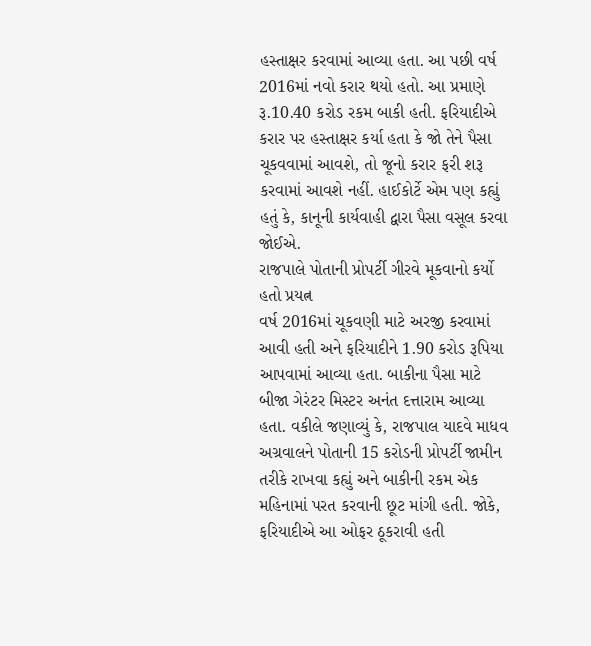હસ્તાક્ષર કરવામાં આવ્યા હતા. આ પછી વર્ષ 2016માં નવો કરાર થયો હતો. આ પ્રમાણે રૂ.10.40 કરોડ રકમ બાકી હતી. ફરિયાદીએ કરાર પર હસ્તાક્ષર કર્યા હતા કે જો તેને પૈસા ચૂકવવામાં આવશે, તો જૂનો કરાર ફરી શરૂ કરવામાં આવશે નહીં. હાઈકોર્ટે એમ પણ કહ્યું હતું કે, કાનૂની કાર્યવાહી દ્વારા પૈસા વસૂલ કરવા જોઈએ.
રાજપાલે પોતાની પ્રોપર્ટી ગીરવે મૂકવાનો કર્યો હતો પ્રયત્ન
વર્ષ 2016માં ચૂકવણી માટે અરજી કરવામાં આવી હતી અને ફરિયાદીને 1.90 કરોડ રૂપિયા આપવામાં આવ્યા હતા. બાકીના પૈસા માટે બીજા ગેરંટર મિસ્ટર અનંત દત્તારામ આવ્યા હતા. વકીલે જણાવ્યું કે, રાજપાલ યાદવે માધવ અગ્રવાલને પોતાની 15 કરોડની પ્રોપર્ટી જામીન તરીકે રાખવા કહ્યું અને બાકીની રકમ એક મહિનામાં પરત કરવાની છૂટ માંગી હતી. જોકે, ફરિયાદીએ આ ઓફર ઠૂકરાવી હતી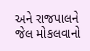અને રાજપાલને જેલ મોકલવાનો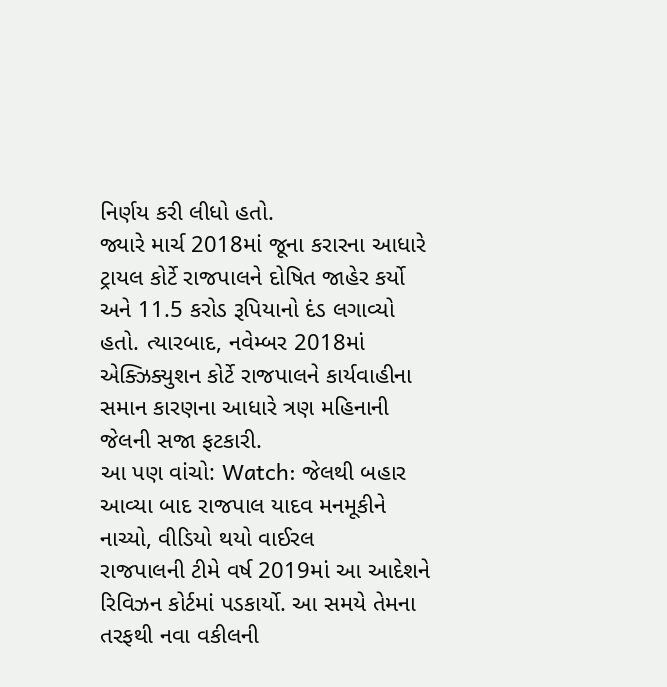નિર્ણય કરી લીધો હતો.
જ્યારે માર્ચ 2018માં જૂના કરારના આધારે ટ્રાયલ કોર્ટે રાજપાલને દોષિત જાહેર કર્યો અને 11.5 કરોડ રૂપિયાનો દંડ લગાવ્યો હતો. ત્યારબાદ, નવેમ્બર 2018માં એક્ઝિક્યુશન કોર્ટે રાજપાલને કાર્યવાહીના સમાન કારણના આધારે ત્રણ મહિનાની જેલની સજા ફટકારી.
આ પણ વાંચો: Watch: જેલથી બહાર આવ્યા બાદ રાજપાલ યાદવ મનમૂકીને નાચ્યો, વીડિયો થયો વાઈરલ
રાજપાલની ટીમે વર્ષ 2019માં આ આદેશને રિવિઝન કોર્ટમાં પડકાર્યો. આ સમયે તેમના તરફથી નવા વકીલની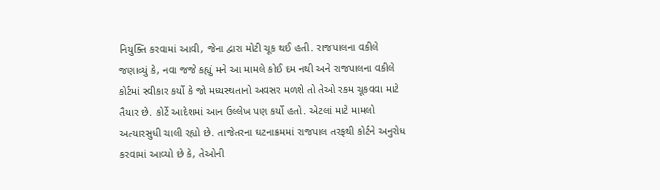નિયુક્તિ કરવામાં આવી, જેના દ્વારા મોટી ચૂક થઈ હતી. રાજપાલના વકીલે જણાવ્યું કે, નવા જજે કહ્યું મને આ મામલે કોઈ દમ નથી અને રાજપાલના વકીલે કોર્ટમાં સ્વીકાર કર્યો કે જો મધ્યસ્થતાનો અવસર મળશે તો તેઓ રકમ ચૂકવવા માટે તૈયાર છે. કોર્ટે આદેશમાં આન ઉલ્લેખ પણ કર્યો હતો. એટલાં માટે મામલો અત્યારસુધી ચાલી રહ્યો છે. તાજેતરના ઘટનાક્રમમાં રાજપાલ તરફથી કોર્ટને અનુરોધ કરવામાં આવ્યો છે કે, તેઓની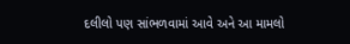દલીલો પણ સાંભળવામાં આવે અને આ મામલો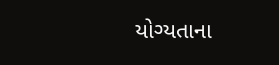યોગ્યતાના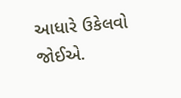આધારે ઉકેલવો જોઈએ.